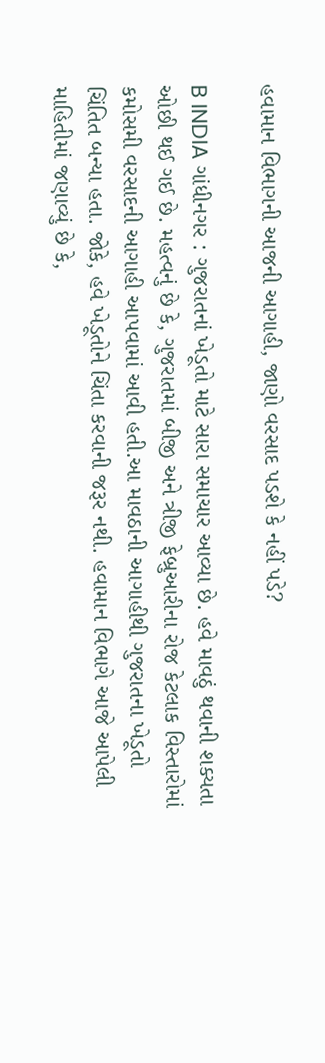હવામાન વિભાગની આજની આગાહી, જાણો વરસાદ પડશે કે નહીં પડે?

B INDIA ગાંધીનગર : ગુજરાતનાં ખેડૂતો માટે સારા સમાચાર આવ્યા છે. હવે માવઠું થવાની શક્યતા ઓછી થઈ ગઈ છે. મહત્વનું છે કે, ગુજરાતમાં બીજી અને ત્રીજી ફેબ્રુઆરીના રોજ કેટલાક વિસ્તારોમાં કમોસમી વરસાદની આગાહી આપવામાં આવી હતી.આ માવઠાની આગાહીથી ગુજરાતના ખેડૂતો ચિંતિત બન્યા હતા. જોકે, હવે ખેડૂતોને ચિંતા કરવાની જરૂર નથી. હવામાન વિભાગે આજે આપેલી માહિતીમાં જણાવ્યું છે કે,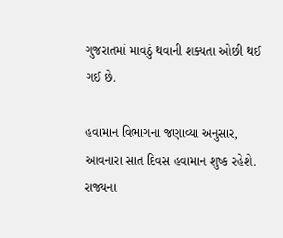ગુજરાતમાં માવઠું થવાની શક્યતા ઓછી થઈ ગઈ છે.

હવામાન વિભાગના જણાવ્યા અનુસાર, આવનારા સાત દિવસ હવામાન શુષ્ક રહેશે. રાજ્યના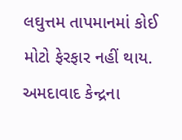લઘુત્તમ તાપમાનમાં કોઈ મોટો ફેરફાર નહીં થાય. અમદાવાદ કેન્દ્રના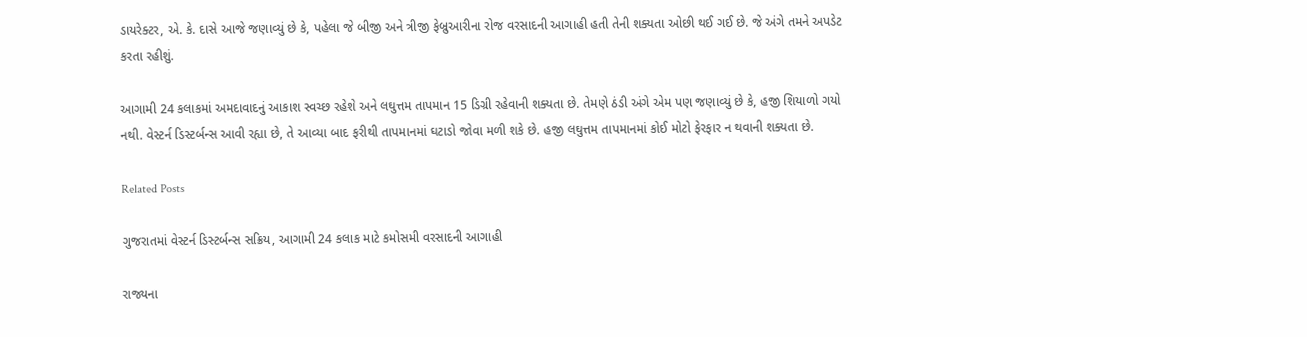ડાયરેક્ટર, એ. કે. દાસે આજે જણાવ્યું છે કે, પહેલા જે બીજી અને ત્રીજી ફેબ્રુઆરીના રોજ વરસાદની આગાહી હતી તેની શક્યતા ઓછી થઈ ગઈ છે. જે અંગે તમને અપડેટ કરતા રહીશું.

આગામી 24 કલાકમાં અમદાવાદનું આકાશ સ્વચ્છ રહેશે અને લઘુત્તમ તાપમાન 15 ડિગ્રી રહેવાની શક્યતા છે. તેમણે ઠંડી અંગે એમ પણ જણાવ્યું છે કે, હજી શિયાળો ગયો નથી. વેસ્ટર્ન ડિસ્ટર્બન્સ આવી રહ્યા છે, તે આવ્યા બાદ ફરીથી તાપમાનમાં ઘટાડો જોવા મળી શકે છે. હજી લઘુત્તમ તાપમાનમાં કોઈ મોટો ફેરફાર ન થવાની શક્યતા છે.

Related Posts

ગુજરાતમાં વેસ્ટર્ન ડિસ્ટર્બન્સ સક્રિય, આગામી 24 કલાક માટે કમોસમી વરસાદની આગાહી

રાજ્યના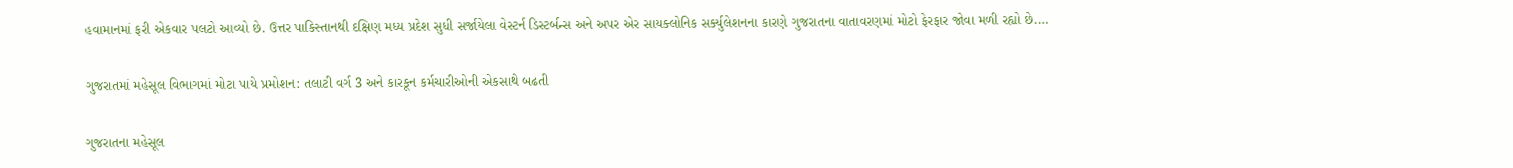હવામાનમાં ફરી એકવાર પલટો આવ્યો છે. ઉત્તર પાકિસ્તાનથી દક્ષિણ મધ્ય પ્રદેશ સુધી સર્જાયેલા વેસ્ટર્ન ડિસ્ટર્બન્સ અને અપર એર સાયક્લોનિક સર્ક્યુલેશનના કારણે ગુજરાતના વાતાવરણમાં મોટો ફેરફાર જોવા મળી રહ્યો છે.…

ગુજરાતમાં મહેસૂલ વિભાગમાં મોટા પાયે પ્રમોશન: તલાટી વર્ગ 3 અને કારકૂન કર્મચારીઓની એકસાથે બઢતી

ગુજરાતના મહેસૂલ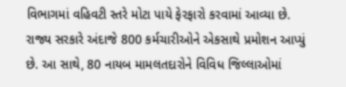વિભાગમાં વહિવટી સ્તરે મોટા પાયે ફેરફારો કરવામાં આવ્યા છે. રાજ્ય સરકારે અંદાજે 800 કર્મચારીઓને એકસાથે પ્રમોશન આપ્યું છે. આ સાથે, 80 નાયબ મામલતદારોને વિવિધ જિલ્લાઓમાં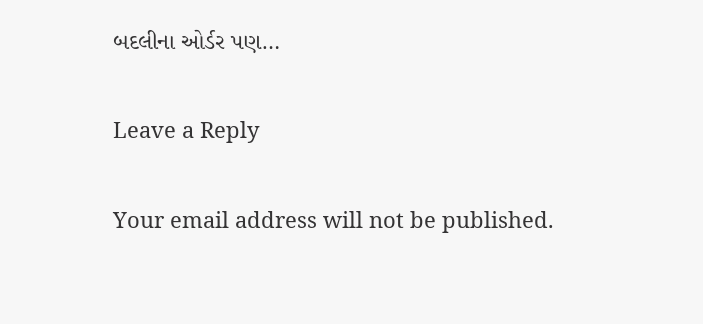બદલીના ઓર્ડર પણ…

Leave a Reply

Your email address will not be published.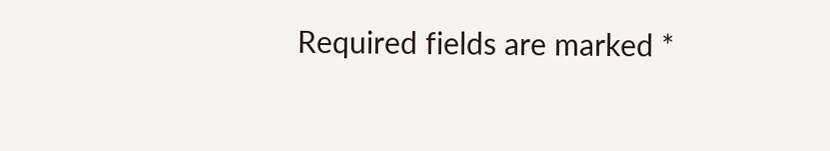Required fields are marked *